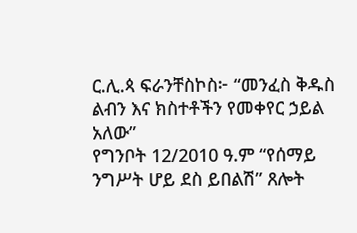ር.ሊ.ጳ ፍራንቸስኮስ፦ “መንፈስ ቅዱስ ልብን እና ክስተቶችን የመቀየር ኃይል አለው”
የግንቦት 12/2010 ዓ.ም “የሰማይ ንግሥት ሆይ ደስ ይበልሽ” ጸሎት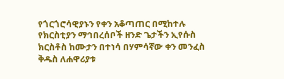የጎርጎሮሳዊያኑን የቀን አቆጣጠር በሚከተሉ የክርስቲያን ማኅበረሰቦች ዘንድ ጌታችን ኢየሱስ ክርስቶስ ከሙታን በተነሳ በሃምሳኛው ቀን መንፈስ ቅዱስ ለሐዋሪያቱ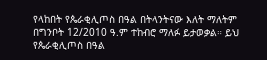የላከበት የጴራቂሊጦስ በዓል በትላንትናው እለት ማለትም በግንቦት 12/2010 ዓ.ም ተከብሮ ማለፉ ይታወቃል። ይህ የጴራቂሊጦስ በዓል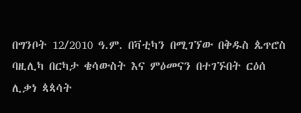በግንቦት 12/2010 ዓ.ም. በቫቲካን በሚገኘው በቅዱስ ጴጥሮስ ባዚሊካ በርካታ ቄሳውስት እና ምዕመናን በተገኙበት ርዕሰ ሊቃነ ጳጳሳት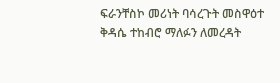ፍራንቸስኮ መሪነት ባሳረጉት መስዋዕተ ቅዳሴ ተከብሮ ማለፉን ለመረዳት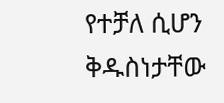የተቻለ ሲሆን ቅዱስነታቸው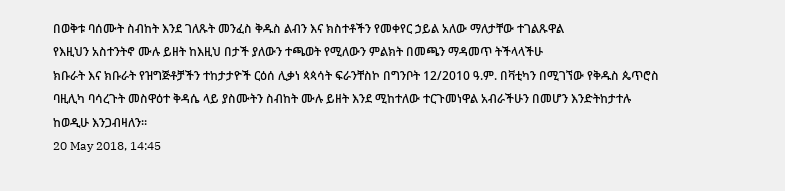በወቅቱ ባሰሙት ስብከት እንደ ገለጹት መንፈስ ቅዱስ ልብን እና ክስተቶችን የመቀየር ኃይል አለው ማለታቸው ተገልጹዋል
የእዚህን አስተንትኖ ሙሉ ይዘት ከእዚህ በታች ያለውን ተጫወት የሚለውን ምልክት በመጫን ማዳመጥ ትችላላችሁ
ክቡራት እና ክቡራት የዝግጅቶቻችን ተከታታዮች ርዕሰ ሊቃነ ጳጳሳት ፍራንቸስኮ በግንቦት 12/2010 ዓ.ም. በቫቲካን በሚገኘው የቅዱስ ጴጥሮስ ባዚሊካ ባሳረጉት መስዋዕተ ቅዳሴ ላይ ያስሙትን ስብከት ሙሉ ይዘት እንደ ሚከተለው ተርጉመነዋል አብራችሁን በመሆን እንድትከታተሉ ከወዲሁ እንጋብዛለን።
20 May 2018, 14:45